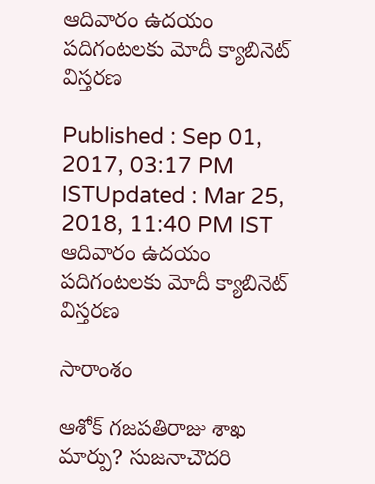ఆదివారం ఉదయం పదిగంటలకు మోదీ క్యాబినెట్ విస్తరణ

Published : Sep 01, 2017, 03:17 PM ISTUpdated : Mar 25, 2018, 11:40 PM IST
ఆదివారం ఉదయం పదిగంటలకు మోదీ క్యాబినెట్ విస్తరణ

సారాంశం

ఆశోక్ గజపతిరాజు శాఖ మార్పు? సుజనాచౌదరి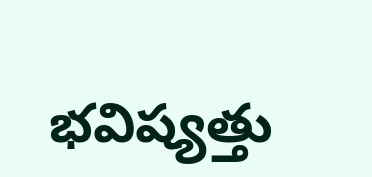భవిష్యత్తు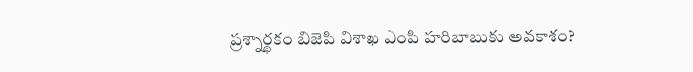ప్రశ్నార్థకం బిజెపి విశాఖ ఎంపి హరిబాబుకు అవకాశం?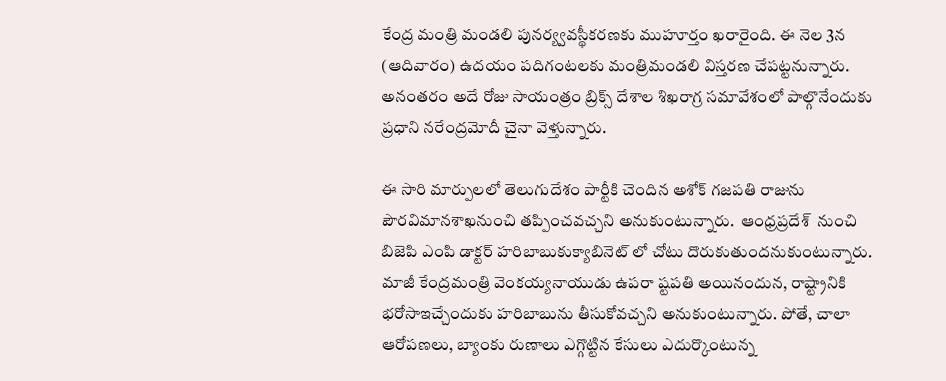కేంద్ర మంత్రి మండలి పునర్య్వవస్థీకరణకు ముహూర్తం ఖరారైంది. ఈ నెల 3న (ఆదివారం) ఉదయం పదిగంటలకు మంత్రిమండలి విస్తరణ చేపట్టనున్నారు. అనంతరం అదే రోజు సాయంత్రం బ్రిక్స్‌ దేశాల శిఖరాగ్ర సమావేశంలో పాల్గొనేందుకు ప్రధాని నరేంద్రమోదీ చైనా వెళ్తున్నారు.

ఈ సారి మార్పులలో తెలుగుదేశం పార్టీకి చెందిన అశోక్ గజపతి రాజును పౌరవిమానశాఖనుంచి తప్పించవచ్చని అనుకుంటున్నారు.  ఆంధ్రప్రదేశ్  నుంచి బిజెపి ఎంపి డాక్టర్ హరిబాబుకుక్యాబినెట్ లో చోటు దొరుకుతుందనుకుంటున్నారు. మాజీ కేంద్రమంత్రి వెంకయ్యనాయుడు ఉపరా ష్టపతి అయినందున, రాష్ట్రానికి భరోసాఇచ్చేందుకు హరిబాబును తీసుకోవచ్చని అనుకుంటున్నారు. పోతే, చాలా ఆరోపణలు, బ్యాంకు రుణాలు ఎగ్గొట్టిన కేసులు ఎదుర్కొంటున్న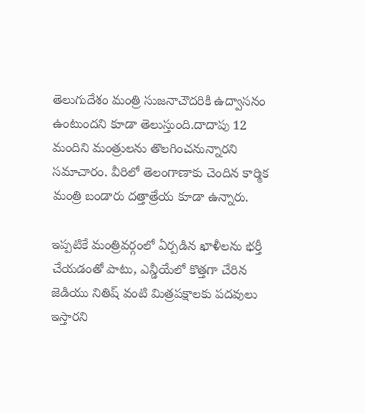తెలుగుదేశం మంత్రి సుజనాచౌదరికి ఉద్వాసనం ఉంటుందని కూడా తెలుస్తుంది.దాదాపు 12 మందిని మంత్రులను తొలగించనున్నారని సమాచారం. వీరిలో తెలంగాణాకు చెందిన కార్మిక మంత్రి బండారు దత్తాత్రేయ కూడా ఉన్నారు.

ఇప్పటికే మంత్రివర్గంలో ఏర్పడిన ఖాళీలను భర్తీ చేయడంతో పాటు, ఎన్డీయేలో కొత్తగా చేరిన జెడియు నితిష్ వంటి మిత్రపక్షాలకు పదవులు ఇస్తారని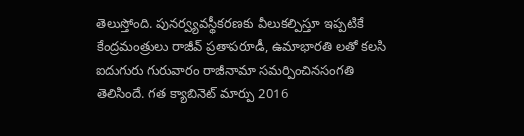తెలుస్తోంది. పునర్వ్యవస్థీకరణకు వీలుకల్పిస్తూ ఇప్పటికే కేంద్రమంత్రులు రాజీవ్‌ ప్రతాపరూడీ, ఉమాభారతి లతో కలసి ఐదుగురు గురువారం రాజీనామా సమర్పించినసంగతి తెలిసిందే. గత క్యాబినెట్ మార్పు 2016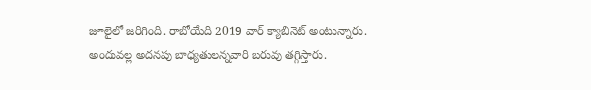జూలైలో జరిగింది. రాబోయేది 2019 వార్ క్యాబినెట్ అంటున్నారు. అందువల్ల అదనపు బాధ్యతులన్నవారి బరువు తగ్గిస్తారు.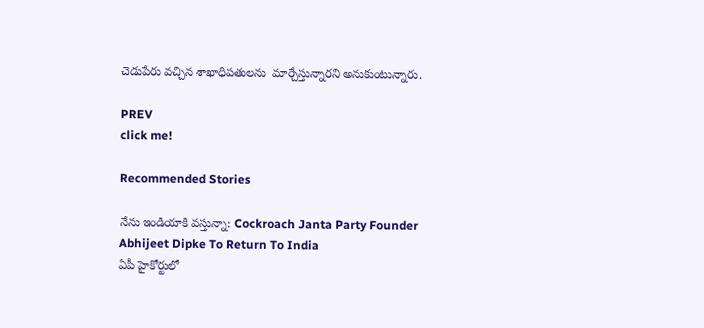చెడుపేరు వచ్చిన శాఖాధిపతులను  మార్చేస్తున్నారని అనుకుంటున్నారు.

PREV
click me!

Recommended Stories

నేను ఇండియాకి వస్తున్నా: Cockroach Janta Party Founder Abhijeet Dipke To Return To India
ఏపీ హైకోర్టులో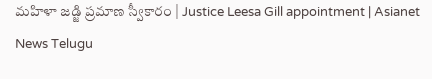మహిళా జడ్జి ప్రమాణ స్వీకారం | Justice Leesa Gill appointment | Asianet News Telugu